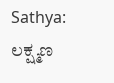Sathya: ಲಕ್ಷ್ಮಣ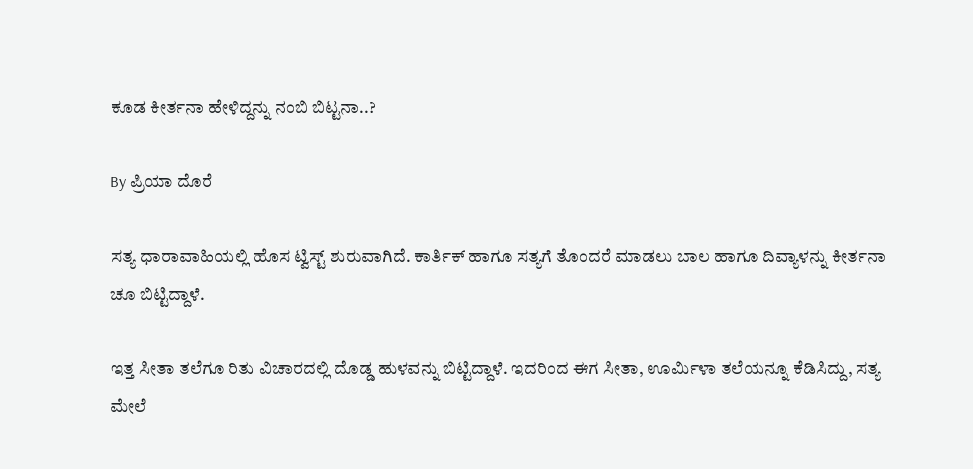ಕೂಡ ಕೀರ್ತನಾ ಹೇಳಿದ್ದನ್ನು ನಂಬಿ ಬಿಟ್ಟನಾ..?

By ಪ್ರಿಯಾ ದೊರೆ

ಸತ್ಯ ಧಾರಾವಾಹಿಯಲ್ಲಿ ಹೊಸ ಟ್ವಿಸ್ಟ್ ಶುರುವಾಗಿದೆ. ಕಾರ್ತಿಕ್ ಹಾಗೂ ಸತ್ಯಗೆ ತೊಂದರೆ ಮಾಡಲು ಬಾಲ ಹಾಗೂ ದಿವ್ಯಾಳನ್ನು ಕೀರ್ತನಾ ಚೂ ಬಿಟ್ಟಿದ್ದಾಳೆ.

ಇತ್ತ ಸೀತಾ ತಲೆಗೂ ರಿತು ವಿಚಾರದಲ್ಲಿ ದೊಡ್ಡ ಹುಳವನ್ನು ಬಿಟ್ಟಿದ್ದಾಳೆ. ಇದರಿಂದ ಈಗ ಸೀತಾ, ಊರ್ಮಿಳಾ ತಲೆಯನ್ನೂ ಕೆಡಿಸಿದ್ದು, ಸತ್ಯ ಮೇಲೆ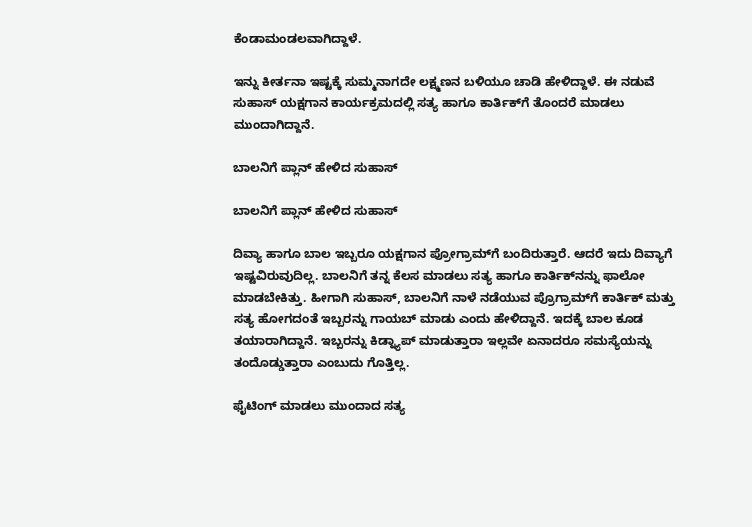ಕೆಂಡಾಮಂಡಲವಾಗಿದ್ದಾಳೆ.

ಇನ್ನು ಕೀರ್ತನಾ ಇಷ್ಟಕ್ಕೆ ಸುಮ್ಮನಾಗದೇ ಲಕ್ಷ್ಮಣನ ಬಳಿಯೂ ಚಾಡಿ ಹೇಳಿದ್ದಾಳೆ. ಈ ನಡುವೆ ಸುಹಾಸ್ ಯಕ್ಷಗಾನ ಕಾರ್ಯಕ್ರಮದಲ್ಲಿ ಸತ್ಯ ಹಾಗೂ ಕಾರ್ತಿಕ್‌ಗೆ ತೊಂದರೆ ಮಾಡಲು ಮುಂದಾಗಿದ್ದಾನೆ.

ಬಾಲನಿಗೆ ಪ್ಲಾನ್ ಹೇಳಿದ ಸುಹಾಸ್

ಬಾಲನಿಗೆ ಪ್ಲಾನ್ ಹೇಳಿದ ಸುಹಾಸ್

ದಿವ್ಯಾ ಹಾಗೂ ಬಾಲ ಇಬ್ಬರೂ ಯಕ್ಷಗಾನ ಪ್ರೋಗ್ರಾಮ್‌ಗೆ ಬಂದಿರುತ್ತಾರೆ. ಆದರೆ ಇದು ದಿವ್ಯಾಗೆ ಇಷ್ಟವಿರುವುದಿಲ್ಲ. ಬಾಲನಿಗೆ ತನ್ನ ಕೆಲಸ ಮಾಡಲು ಸತ್ಯ ಹಾಗೂ ಕಾರ್ತಿಕ್‌ನನ್ನು ಫಾಲೋ ಮಾಡಬೇಕಿತ್ತು. ಹೀಗಾಗಿ ಸುಹಾಸ್, ಬಾಲನಿಗೆ ನಾಳೆ ನಡೆಯುವ ಪ್ರೊಗ್ರಾಮ್‌ಗೆ ಕಾರ್ತಿಕ್ ಮತ್ತು ಸತ್ಯ ಹೋಗದಂತೆ ಇಬ್ಬರನ್ನು ಗಾಯಬ್ ಮಾಡು ಎಂದು ಹೇಳಿದ್ದಾನೆ. ಇದಕ್ಕೆ ಬಾಲ ಕೂಡ ತಯಾರಾಗಿದ್ದಾನೆ. ಇಬ್ಬರನ್ನು ಕಿಡ್ನ್ಯಾಪ್ ಮಾಡುತ್ತಾರಾ ಇಲ್ಲವೇ ಏನಾದರೂ ಸಮಸ್ಯೆಯನ್ನು ತಂದೊಡ್ಡುತ್ತಾರಾ ಎಂಬುದು ಗೊತ್ತಿಲ್ಲ.

ಫೈಟಿಂಗ್ ಮಾಡಲು ಮುಂದಾದ ಸತ್ಯ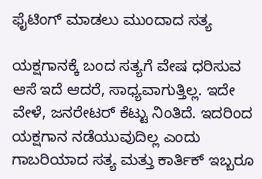ಫೈಟಿಂಗ್ ಮಾಡಲು ಮುಂದಾದ ಸತ್ಯ

ಯಕ್ಷಗಾನಕ್ಕೆ ಬಂದ ಸತ್ಯಗೆ ವೇಷ ಧರಿಸುವ ಆಸೆ ಇದೆ ಆದರೆ, ಸಾಧ್ಯವಾಗುತ್ತಿಲ್ಲ. ಇದೇ ವೇಳೆ, ಜನರೇಟರ್ ಕೆಟ್ಟು ನಿಂತಿದೆ. ಇದರಿಂದ ಯಕ್ಷಗಾನ ನಡೆಯುವುದಿಲ್ಲ ಎಂದು ಗಾಬರಿಯಾದ ಸತ್ಯ ಮತ್ತು ಕಾರ್ತಿಕ್ ಇಬ್ಬರೂ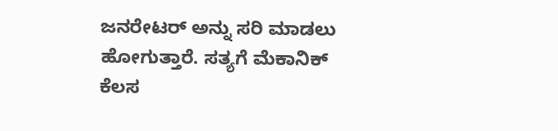ಜನರೇಟರ್ ಅನ್ನು ಸರಿ ಮಾಡಲು ಹೋಗುತ್ತಾರೆ. ಸತ್ಯಗೆ ಮೆಕಾನಿಕ್ ಕೆಲಸ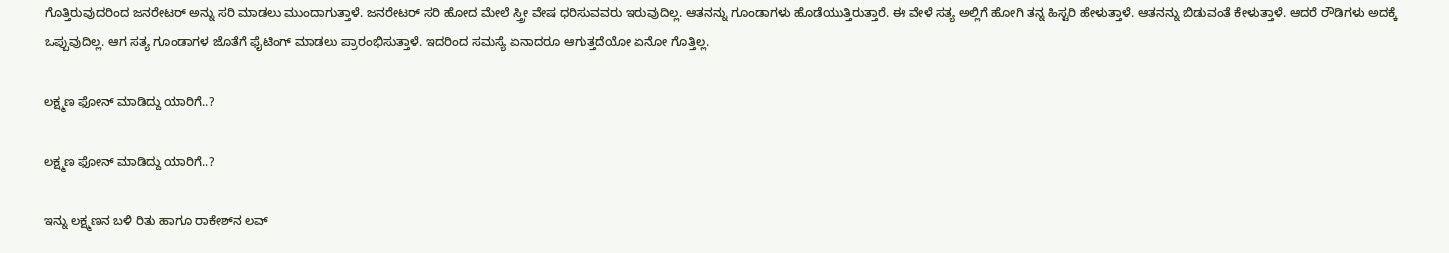ಗೊತ್ತಿರುವುದರಿಂದ ಜನರೇಟರ್ ಅನ್ನು ಸರಿ ಮಾಡಲು ಮುಂದಾಗುತ್ತಾಳೆ. ಜನರೇಟರ್ ಸರಿ ಹೋದ ಮೇಲೆ ಸ್ತ್ರೀ ವೇಷ ಧರಿಸುವವರು ಇರುವುದಿಲ್ಲ. ಆತನನ್ನು ಗೂಂಡಾಗಳು ಹೊಡೆಯುತ್ತಿರುತ್ತಾರೆ. ಈ ವೇಳೆ ಸತ್ಯ ಅಲ್ಲಿಗೆ ಹೋಗಿ ತನ್ನ ಹಿಸ್ಟರಿ ಹೇಳುತ್ತಾಳೆ. ಆತನನ್ನು ಬಿಡುವಂತೆ ಕೇಳುತ್ತಾಳೆ. ಆದರೆ ರೌಡಿಗಳು ಅದಕ್ಕೆ ಒಪ್ಪುವುದಿಲ್ಲ. ಆಗ ಸತ್ಯ ಗೂಂಡಾಗಳ ಜೊತೆಗೆ ಫೈಟಿಂಗ್ ಮಾಡಲು ಪ್ರಾರಂಭಿಸುತ್ತಾಳೆ. ಇದರಿಂದ ಸಮಸ್ಯೆ ಏನಾದರೂ ಆಗುತ್ತದೆಯೋ ಏನೋ ಗೊತ್ತಿಲ್ಲ.

ಲಕ್ಷ್ಮಣ ಫೋನ್ ಮಾಡಿದ್ದು ಯಾರಿಗೆ..?

ಲಕ್ಷ್ಮಣ ಫೋನ್ ಮಾಡಿದ್ದು ಯಾರಿಗೆ..?

ಇನ್ನು ಲಕ್ಷ್ಮಣನ ಬಳಿ ರಿತು ಹಾಗೂ ರಾಕೇಶ್‌ನ ಲವ್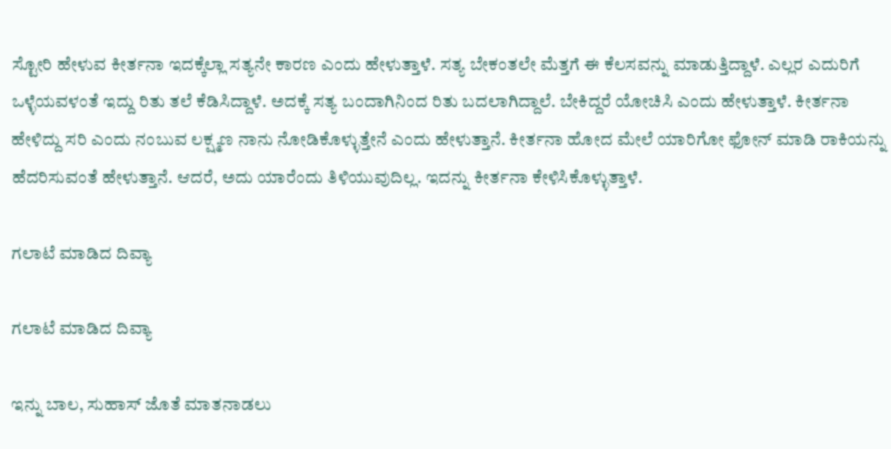ಸ್ಟೋರಿ ಹೇಳುವ ಕೀರ್ತನಾ ಇದಕ್ಕೆಲ್ಲಾ ಸತ್ಯನೇ ಕಾರಣ ಎಂದು ಹೇಳುತ್ತಾಳೆ. ಸತ್ಯ ಬೇಕಂತಲೇ ಮೆತ್ತಗೆ ಈ ಕೆಲಸವನ್ನು ಮಾಡುತ್ತಿದ್ದಾಳೆ. ಎಲ್ಲರ ಎದುರಿಗೆ ಒಳ್ಳೆಯವಳಂತೆ ಇದ್ದು ರಿತು ತಲೆ ಕೆಡಿಸಿದ್ದಾಳೆ. ಅದಕ್ಕೆ ಸತ್ಯ ಬಂದಾಗಿನಿಂದ ರಿತು ಬದಲಾಗಿದ್ದಾಲೆ. ಬೇಕಿದ್ದರೆ ಯೋಚಿಸಿ ಎಂದು ಹೇಳುತ್ತಾಳೆ. ಕೀರ್ತನಾ ಹೇಳಿದ್ದು ಸರಿ ಎಂದು ನಂಬುವ ಲಕ್ಷ್ಮಣ ನಾನು ನೋಡಿಕೊಳ್ಳುತ್ತೇನೆ ಎಂದು ಹೇಳುತ್ತಾನೆ. ಕೀರ್ತನಾ ಹೋದ ಮೇಲೆ ಯಾರಿಗೋ ಫೋನ್ ಮಾಡಿ ರಾಕಿಯನ್ನು ಹೆದರಿಸುವಂತೆ ಹೇಳುತ್ತಾನೆ. ಆದರೆ, ಅದು ಯಾರೆಂದು ತಿಳಿಯುವುದಿಲ್ಲ. ಇದನ್ನು ಕೀರ್ತನಾ ಕೇಳಿಸಿಕೊಳ್ಳುತ್ತಾಳೆ.

ಗಲಾಟೆ ಮಾಡಿದ ದಿವ್ಯಾ

ಗಲಾಟೆ ಮಾಡಿದ ದಿವ್ಯಾ

ಇನ್ನು ಬಾಲ, ಸುಹಾಸ್ ಜೊತೆ ಮಾತನಾಡಲು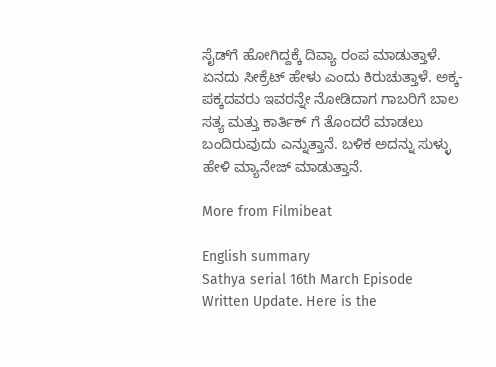ಸೈಡ್‌ಗೆ ಹೋಗಿದ್ದಕ್ಕೆ ದಿವ್ಯಾ ರಂಪ ಮಾಡುತ್ತಾಳೆ. ಏನದು ಸೀಕ್ರೆಟ್ ಹೇಳು ಎಂದು ಕಿರುಚುತ್ತಾಳೆ. ಅಕ್ಕ-ಪಕ್ಕದವರು ಇವರನ್ನೇ ನೋಡಿದಾಗ ಗಾಬರಿಗೆ ಬಾಲ ಸತ್ಯ ಮತ್ತು ಕಾರ್ತಿಕ್ ಗೆ ತೊಂದರೆ ಮಾಡಲು ಬಂದಿರುವುದು ಎನ್ನುತ್ತಾನೆ. ಬಳಿಕ ಅದನ್ನು ಸುಳ್ಳು ಹೇಳಿ ಮ್ಯಾನೇಜ್ ಮಾಡುತ್ತಾನೆ.

More from Filmibeat

English summary
Sathya serial 16th March Episode Written Update. Here is the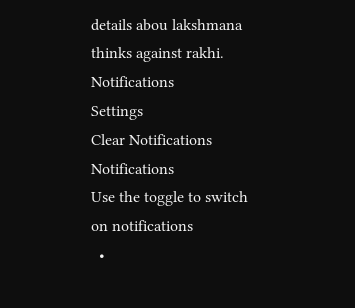details abou lakshmana thinks against rakhi.
Notifications
Settings
Clear Notifications
Notifications
Use the toggle to switch on notifications
  •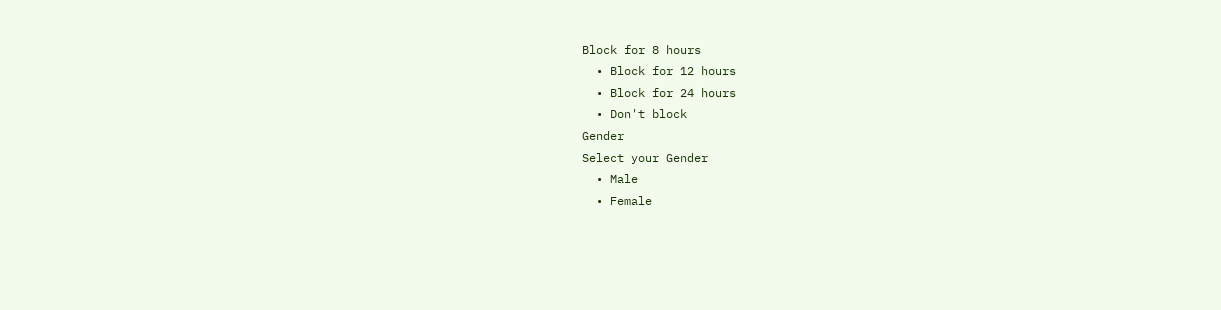Block for 8 hours
  • Block for 12 hours
  • Block for 24 hours
  • Don't block
Gender
Select your Gender
  • Male
  • Female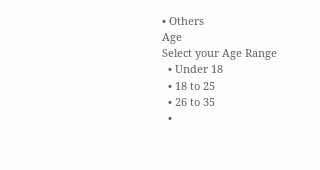• Others
Age
Select your Age Range
  • Under 18
  • 18 to 25
  • 26 to 35
  •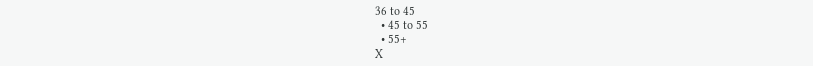36 to 45
  • 45 to 55
  • 55+
X